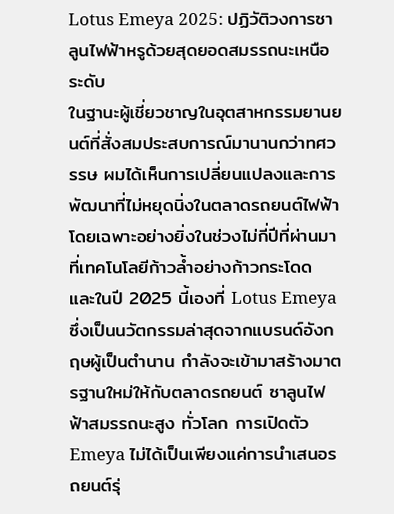Lotus Emeya 2025: ปฏิวัติวงการซาลูนไฟฟ้าหรูด้วยสุดยอดสมรรถนะเหนือระดับ
ในฐานะผู้เชี่ยวชาญในอุตสาหกรรมยานยนต์ที่สั่งสมประสบการณ์มานานกว่าทศวรรษ ผมได้เห็นการเปลี่ยนแปลงและการพัฒนาที่ไม่หยุดนิ่งในตลาดรถยนต์ไฟฟ้า โดยเฉพาะอย่างยิ่งในช่วงไม่กี่ปีที่ผ่านมาที่เทคโนโลยีก้าวล้ำอย่างก้าวกระโดด และในปี 2025 นี้เองที่ Lotus Emeya ซึ่งเป็นนวัตกรรมล่าสุดจากแบรนด์อังกฤษผู้เป็นตำนาน กำลังจะเข้ามาสร้างมาตรฐานใหม่ให้กับตลาดรถยนต์ ซาลูนไฟฟ้าสมรรถนะสูง ทั่วโลก การเปิดตัว Emeya ไม่ได้เป็นเพียงแค่การนำเสนอรถยนต์รุ่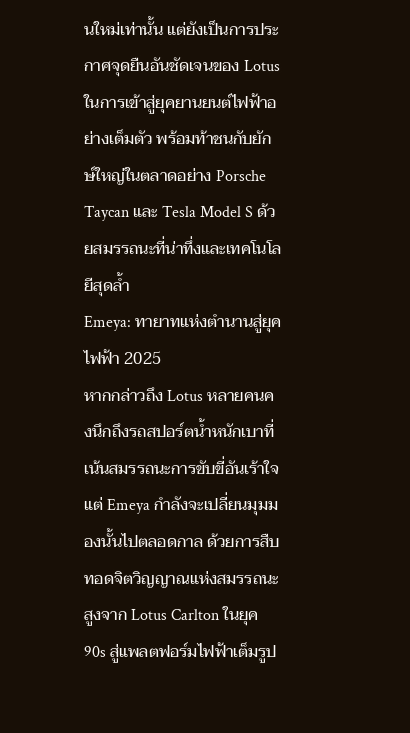นใหม่เท่านั้น แต่ยังเป็นการประกาศจุดยืนอันชัดเจนของ Lotus ในการเข้าสู่ยุคยานยนต์ไฟฟ้าอย่างเต็มตัว พร้อมท้าชนกับยักษ์ใหญ่ในตลาดอย่าง Porsche Taycan และ Tesla Model S ด้วยสมรรถนะที่น่าทึ่งและเทคโนโลยีสุดล้ำ
Emeya: ทายาทแห่งตำนานสู่ยุคไฟฟ้า 2025
หากกล่าวถึง Lotus หลายคนคงนึกถึงรถสปอร์ตน้ำหนักเบาที่เน้นสมรรถนะการขับขี่อันเร้าใจ แต่ Emeya กำลังจะเปลี่ยนมุมมองนั้นไปตลอดกาล ด้วยการสืบทอดจิตวิญญาณแห่งสมรรถนะสูงจาก Lotus Carlton ในยุค 90s สู่แพลตฟอร์มไฟฟ้าเต็มรูป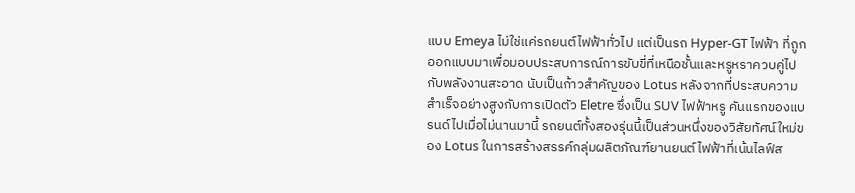แบบ Emeya ไม่ใช่แค่รถยนต์ไฟฟ้าทั่วไป แต่เป็นรถ Hyper-GT ไฟฟ้า ที่ถูกออกแบบมาเพื่อมอบประสบการณ์การขับขี่ที่เหนือชั้นและหรูหราควบคู่ไปกับพลังงานสะอาด นับเป็นก้าวสำคัญของ Lotus หลังจากที่ประสบความสำเร็จอย่างสูงกับการเปิดตัว Eletre ซึ่งเป็น SUV ไฟฟ้าหรู คันแรกของแบรนด์ไปเมื่อไม่นานมานี้ รถยนต์ทั้งสองรุ่นนี้เป็นส่วนหนึ่งของวิสัยทัศน์ใหม่ของ Lotus ในการสร้างสรรค์กลุ่มผลิตภัณฑ์ยานยนต์ไฟฟ้าที่เน้นไลฟ์ส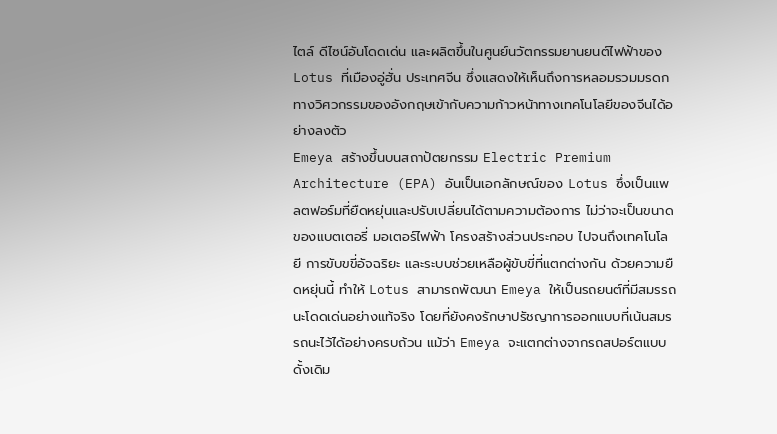ไตล์ ดีไซน์อันโดดเด่น และผลิตขึ้นในศูนย์นวัตกรรมยานยนต์ไฟฟ้าของ Lotus ที่เมืองอู่ฮั่น ประเทศจีน ซึ่งแสดงให้เห็นถึงการหลอมรวมมรดกทางวิศวกรรมของอังกฤษเข้ากับความก้าวหน้าทางเทคโนโลยีของจีนได้อย่างลงตัว
Emeya สร้างขึ้นบนสถาปัตยกรรม Electric Premium Architecture (EPA) อันเป็นเอกลักษณ์ของ Lotus ซึ่งเป็นแพลตฟอร์มที่ยืดหยุ่นและปรับเปลี่ยนได้ตามความต้องการ ไม่ว่าจะเป็นขนาดของแบตเตอรี่ มอเตอร์ไฟฟ้า โครงสร้างส่วนประกอบ ไปจนถึงเทคโนโลยี การขับขขี่อัจฉริยะ และระบบช่วยเหลือผู้ขับขี่ที่แตกต่างกัน ด้วยความยืดหยุ่นนี้ ทำให้ Lotus สามารถพัฒนา Emeya ให้เป็นรถยนต์ที่มีสมรรถนะโดดเด่นอย่างแท้จริง โดยที่ยังคงรักษาปรัชญาการออกแบบที่เน้นสมรรถนะไว้ได้อย่างครบถ้วน แม้ว่า Emeya จะแตกต่างจากรถสปอร์ตแบบดั้งเดิม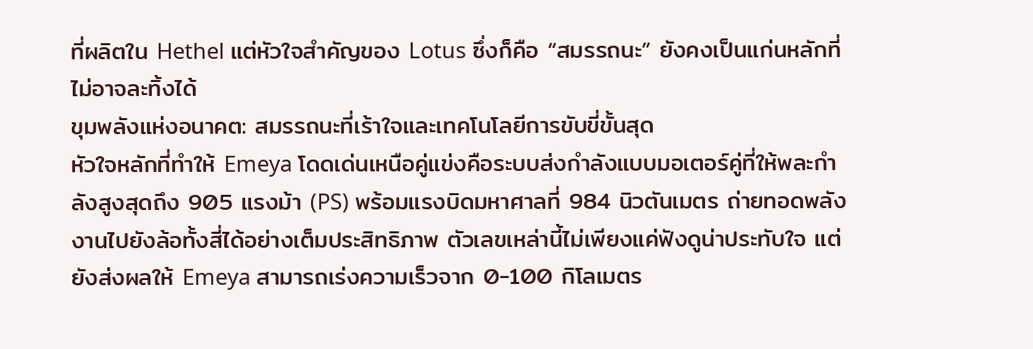ที่ผลิตใน Hethel แต่หัวใจสำคัญของ Lotus ซึ่งก็คือ “สมรรถนะ” ยังคงเป็นแก่นหลักที่ไม่อาจละทิ้งได้
ขุมพลังแห่งอนาคต: สมรรถนะที่เร้าใจและเทคโนโลยีการขับขี่ขั้นสุด
หัวใจหลักที่ทำให้ Emeya โดดเด่นเหนือคู่แข่งคือระบบส่งกำลังแบบมอเตอร์คู่ที่ให้พละกำลังสูงสุดถึง 905 แรงม้า (PS) พร้อมแรงบิดมหาศาลที่ 984 นิวตันเมตร ถ่ายทอดพลังงานไปยังล้อทั้งสี่ได้อย่างเต็มประสิทธิภาพ ตัวเลขเหล่านี้ไม่เพียงแค่ฟังดูน่าประทับใจ แต่ยังส่งผลให้ Emeya สามารถเร่งความเร็วจาก 0-100 กิโลเมตร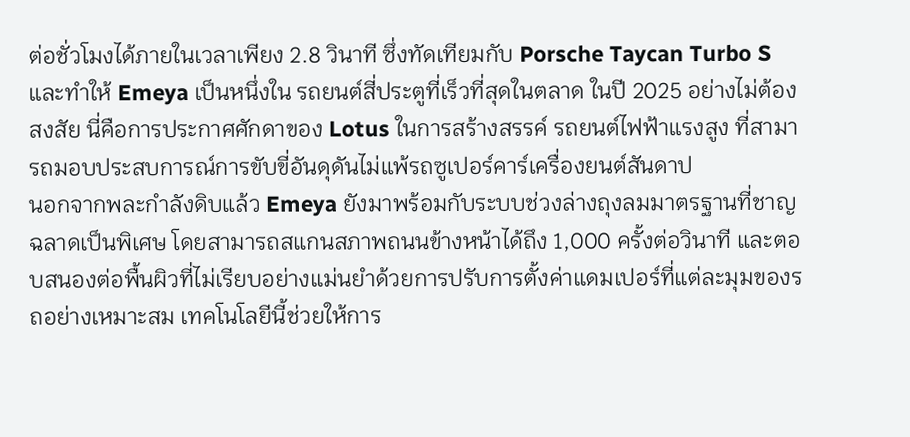ต่อชั่วโมงได้ภายในเวลาเพียง 2.8 วินาที ซึ่งทัดเทียมกับ Porsche Taycan Turbo S และทำให้ Emeya เป็นหนึ่งใน รถยนต์สี่ประตูที่เร็วที่สุดในตลาด ในปี 2025 อย่างไม่ต้องสงสัย นี่คือการประกาศศักดาของ Lotus ในการสร้างสรรค์ รถยนต์ไฟฟ้าแรงสูง ที่สามารถมอบประสบการณ์การขับขี่อันดุดันไม่แพ้รถซูเปอร์คาร์เครื่องยนต์สันดาป
นอกจากพละกำลังดิบแล้ว Emeya ยังมาพร้อมกับระบบช่วงล่างถุงลมมาตรฐานที่ชาญฉลาดเป็นพิเศษ โดยสามารถสแกนสภาพถนนข้างหน้าได้ถึง 1,000 ครั้งต่อวินาที และตอบสนองต่อพื้นผิวที่ไม่เรียบอย่างแม่นยำด้วยการปรับการตั้งค่าแดมเปอร์ที่แต่ละมุมของรถอย่างเหมาะสม เทคโนโลยีนี้ช่วยให้การ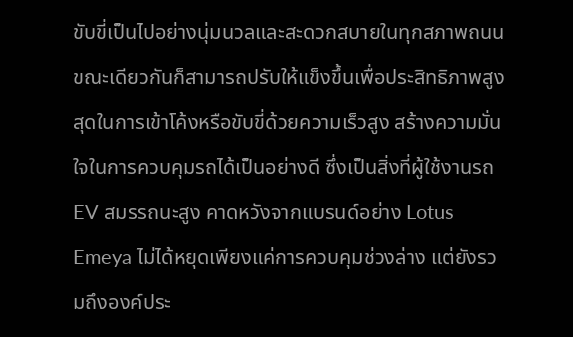ขับขี่เป็นไปอย่างนุ่มนวลและสะดวกสบายในทุกสภาพถนน ขณะเดียวกันก็สามารถปรับให้แข็งขึ้นเพื่อประสิทธิภาพสูงสุดในการเข้าโค้งหรือขับขี่ด้วยความเร็วสูง สร้างความมั่นใจในการควบคุมรถได้เป็นอย่างดี ซึ่งเป็นสิ่งที่ผู้ใช้งานรถ EV สมรรถนะสูง คาดหวังจากแบรนด์อย่าง Lotus
Emeya ไม่ได้หยุดเพียงแค่การควบคุมช่วงล่าง แต่ยังรวมถึงองค์ประ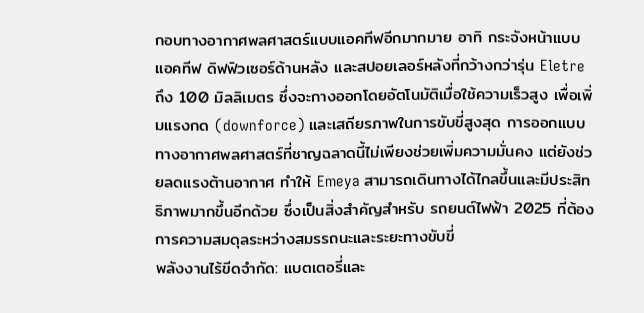กอบทางอากาศพลศาสตร์แบบแอคทีฟอีกมากมาย อาทิ กระจังหน้าแบบแอคทีฟ ดิฟฟิวเซอร์ด้านหลัง และสปอยเลอร์หลังที่กว้างกว่ารุ่น Eletre ถึง 100 มิลลิเมตร ซึ่งจะกางออกโดยอัตโนมัติเมื่อใช้ความเร็วสูง เพื่อเพิ่มแรงกด (downforce) และเสถียรภาพในการขับขี่สูงสุด การออกแบบทางอากาศพลศาสตร์ที่ชาญฉลาดนี้ไม่เพียงช่วยเพิ่มความมั่นคง แต่ยังช่วยลดแรงต้านอากาศ ทำให้ Emeya สามารถเดินทางได้ไกลขึ้นและมีประสิทธิภาพมากขึ้นอีกด้วย ซึ่งเป็นสิ่งสำคัญสำหรับ รถยนต์ไฟฟ้า 2025 ที่ต้องการความสมดุลระหว่างสมรรถนะและระยะทางขับขี่
พลังงานไร้ขีดจำกัด: แบตเตอรี่และ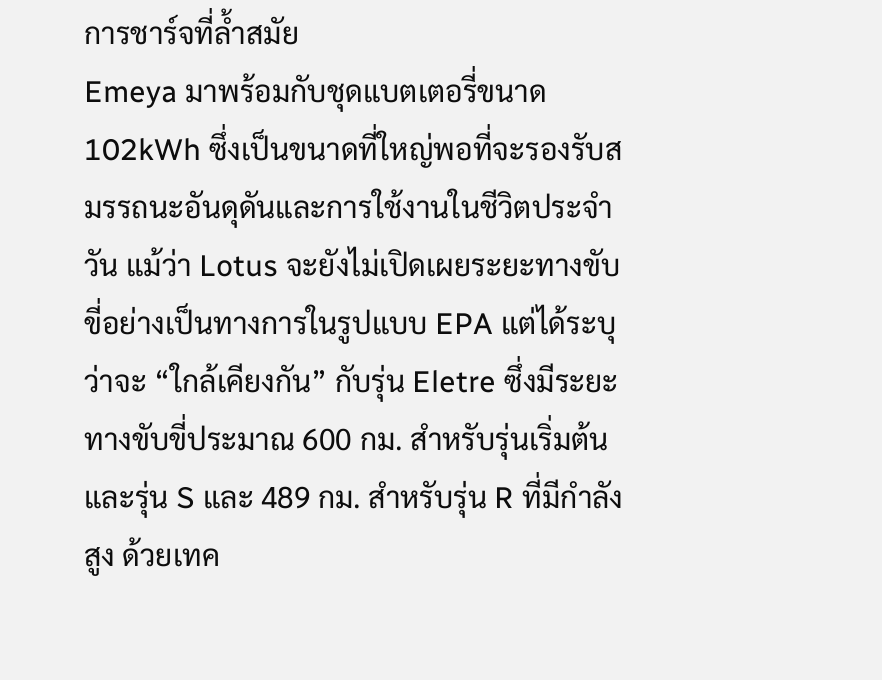การชาร์จที่ล้ำสมัย
Emeya มาพร้อมกับชุดแบตเตอรี่ขนาด 102kWh ซึ่งเป็นขนาดที่ใหญ่พอที่จะรองรับสมรรถนะอันดุดันและการใช้งานในชีวิตประจำวัน แม้ว่า Lotus จะยังไม่เปิดเผยระยะทางขับขี่อย่างเป็นทางการในรูปแบบ EPA แต่ได้ระบุว่าจะ “ใกล้เคียงกัน” กับรุ่น Eletre ซึ่งมีระยะทางขับขี่ประมาณ 600 กม. สำหรับรุ่นเริ่มต้นและรุ่น S และ 489 กม. สำหรับรุ่น R ที่มีกำลังสูง ด้วยเทค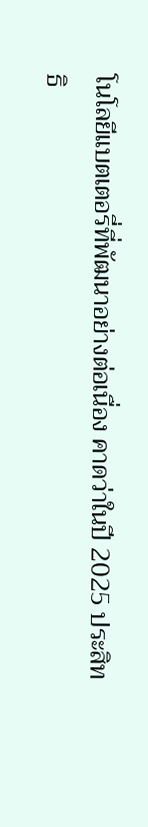โนโลยีแบตเตอรี่ที่พัฒนาอย่างต่อเนื่อง คาดว่าในปี 2025 ประสิทธิ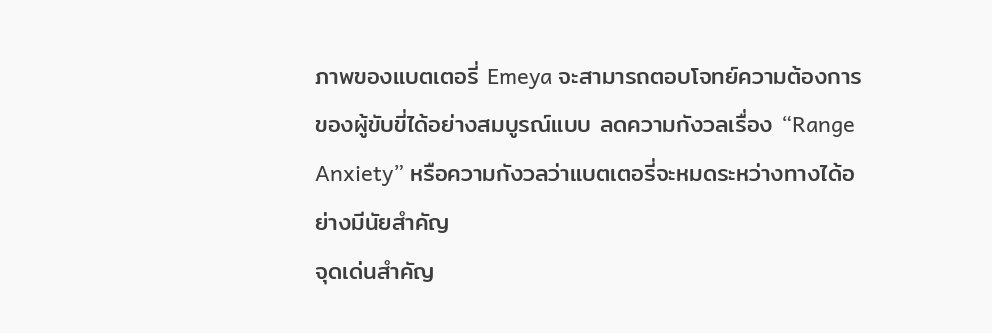ภาพของแบตเตอรี่ Emeya จะสามารถตอบโจทย์ความต้องการของผู้ขับขี่ได้อย่างสมบูรณ์แบบ ลดความกังวลเรื่อง “Range Anxiety” หรือความกังวลว่าแบตเตอรี่จะหมดระหว่างทางได้อย่างมีนัยสำคัญ
จุดเด่นสำคัญ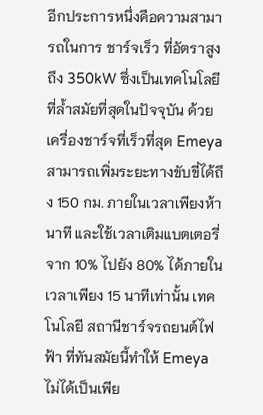อีกประการหนึ่งคือความสามารถในการ ชาร์จเร็ว ที่อัตราสูงถึง 350kW ซึ่งเป็นเทคโนโลยีที่ล้ำสมัยที่สุดในปัจจุบัน ด้วยเครื่องชาร์จที่เร็วที่สุด Emeya สามารถเพิ่มระยะทางขับขี่ได้ถึง 150 กม. ภายในเวลาเพียงห้านาที และใช้เวลาเติมแบตเตอรี่จาก 10% ไปยัง 80% ได้ภายในเวลาเพียง 15 นาทีเท่านั้น เทคโนโลยี สถานีชาร์จรถยนต์ไฟฟ้า ที่ทันสมัยนี้ทำให้ Emeya ไม่ได้เป็นเพีย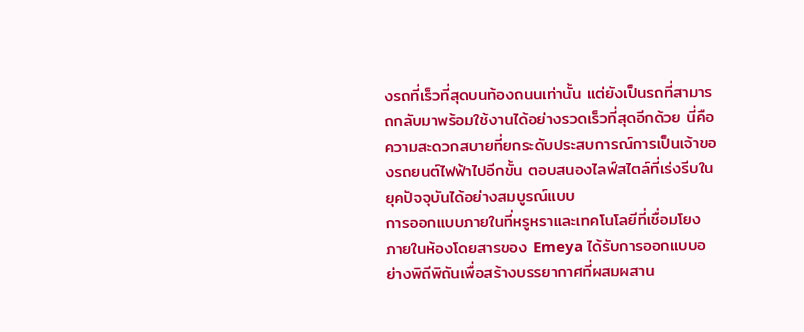งรถที่เร็วที่สุดบนท้องถนนเท่านั้น แต่ยังเป็นรถที่สามารถกลับมาพร้อมใช้งานได้อย่างรวดเร็วที่สุดอีกด้วย นี่คือความสะดวกสบายที่ยกระดับประสบการณ์การเป็นเจ้าของรถยนต์ไฟฟ้าไปอีกขั้น ตอบสนองไลฟ์สไตล์ที่เร่งรีบในยุคปัจจุบันได้อย่างสมบูรณ์แบบ
การออกแบบภายในที่หรูหราและเทคโนโลยีที่เชื่อมโยง
ภายในห้องโดยสารของ Emeya ได้รับการออกแบบอย่างพิถีพิถันเพื่อสร้างบรรยากาศที่ผสมผสาน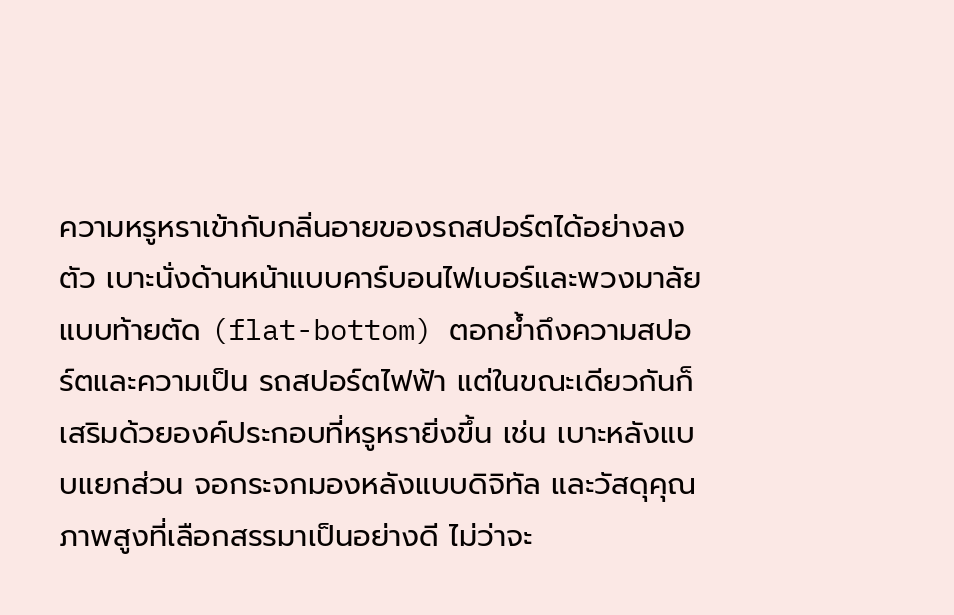ความหรูหราเข้ากับกลิ่นอายของรถสปอร์ตได้อย่างลงตัว เบาะนั่งด้านหน้าแบบคาร์บอนไฟเบอร์และพวงมาลัยแบบท้ายตัด (flat-bottom) ตอกย้ำถึงความสปอร์ตและความเป็น รถสปอร์ตไฟฟ้า แต่ในขณะเดียวกันก็เสริมด้วยองค์ประกอบที่หรูหรายิ่งขึ้น เช่น เบาะหลังแบบแยกส่วน จอกระจกมองหลังแบบดิจิทัล และวัสดุคุณภาพสูงที่เลือกสรรมาเป็นอย่างดี ไม่ว่าจะ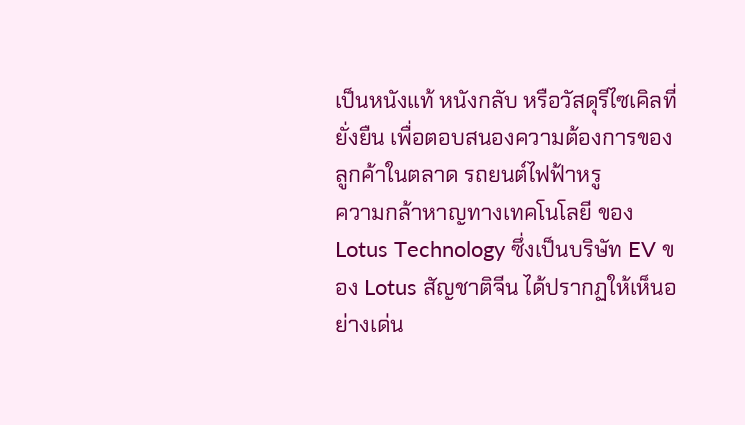เป็นหนังแท้ หนังกลับ หรือวัสดุรีไซเคิลที่ยั่งยืน เพื่อตอบสนองความต้องการของลูกค้าในตลาด รถยนต์ไฟฟ้าหรู
ความกล้าหาญทางเทคโนโลยี ของ Lotus Technology ซึ่งเป็นบริษัท EV ของ Lotus สัญชาติจีน ได้ปรากฏให้เห็นอย่างเด่น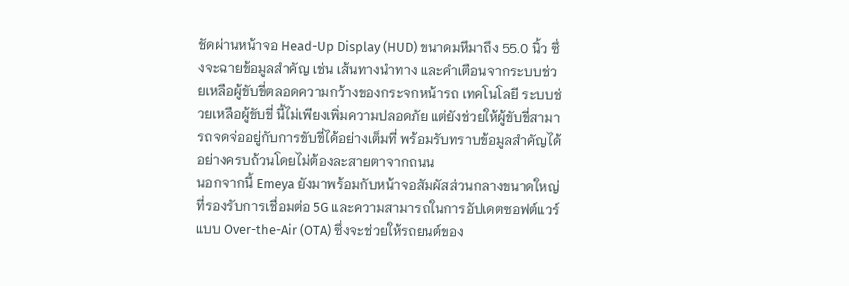ชัดผ่านหน้าจอ Head-Up Display (HUD) ขนาดมหึมาถึง 55.0 นิ้ว ซึ่งจะฉายข้อมูลสำคัญ เช่น เส้นทางนำทาง และคำเตือนจากระบบช่วยเหลือผู้ขับขี่ตลอดความกว้างของกระจกหน้ารถ เทคโนโลยี ระบบช่วยเหลือผู้ขับขี่ นี้ไม่เพียงเพิ่มความปลอดภัย แต่ยังช่วยให้ผู้ขับขี่สามารถจดจ่ออยู่กับการขับขี่ได้อย่างเต็มที่ พร้อมรับทราบข้อมูลสำคัญได้อย่างครบถ้วนโดยไม่ต้องละสายตาจากถนน
นอกจากนี้ Emeya ยังมาพร้อมกับหน้าจอสัมผัสส่วนกลางขนาดใหญ่ที่รองรับการเชื่อมต่อ 5G และความสามารถในการอัปเดตซอฟต์แวร์แบบ Over-the-Air (OTA) ซึ่งจะช่วยให้รถยนต์ของ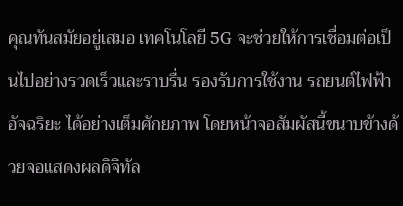คุณทันสมัยอยู่เสมอ เทคโนโลยี 5G จะช่วยให้การเชื่อมต่อเป็นไปอย่างรวดเร็วและราบรื่น รองรับการใช้งาน รถยนต์ไฟฟ้าอัจฉริยะ ได้อย่างเต็มศักยภาพ โดยหน้าจอสัมผัสนี้ขนาบข้างด้วยจอแสดงผลดิจิทัล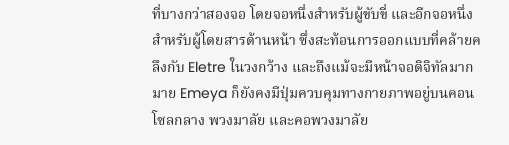ที่บางกว่าสองจอ โดยจอหนึ่งสำหรับผู้ขับขี่ และอีกจอหนึ่งสำหรับผู้โดยสารด้านหน้า ซึ่งสะท้อนการออกแบบที่คล้ายคลึงกับ Eletre ในวงกว้าง และถึงแม้จะมีหน้าจอดิจิทัลมากมาย Emeya ก็ยังคงมีปุ่มควบคุมทางกายภาพอยู่บนคอนโซลกลาง พวงมาลัย และคอพวงมาลัย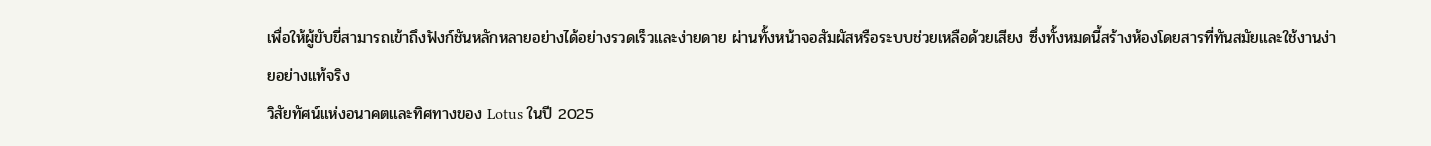เพื่อให้ผู้ขับขี่สามารถเข้าถึงฟังก์ชันหลักหลายอย่างได้อย่างรวดเร็วและง่ายดาย ผ่านทั้งหน้าจอสัมผัสหรือระบบช่วยเหลือด้วยเสียง ซึ่งทั้งหมดนี้สร้างห้องโดยสารที่ทันสมัยและใช้งานง่ายอย่างแท้จริง
วิสัยทัศน์แห่งอนาคตและทิศทางของ Lotus ในปี 2025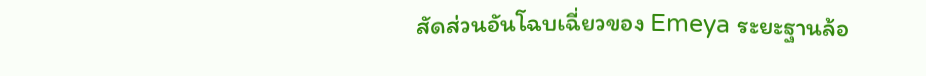สัดส่วนอันโฉบเฉี่ยวของ Emeya ระยะฐานล้อ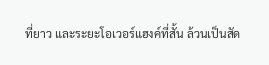ที่ยาว และระยะโอเวอร์แฮงค์ที่สั้น ล้วนเป็นสัด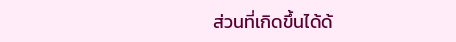ส่วนที่เกิดขึ้นได้ด้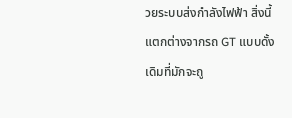วยระบบส่งกำลังไฟฟ้า สิ่งนี้แตกต่างจากรถ GT แบบดั้งเดิมที่มักจะถู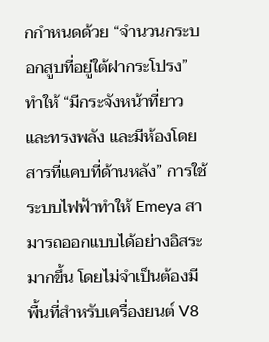กกำหนดด้วย “จำนวนกระบอกสูบที่อยู่ใต้ฝากระโปรง” ทำให้ “มีกระจังหน้าที่ยาวและทรงพลัง และมีห้องโดยสารที่แคบที่ด้านหลัง” การใช้ระบบไฟฟ้าทำให้ Emeya สามารถออกแบบได้อย่างอิสระมากขึ้น โดยไม่จำเป็นต้องมีพื้นที่สำหรับเครื่องยนต์ V8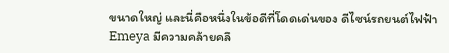ขนาดใหญ่ และนี่คือหนึ่งในข้อดีที่โดดเด่นของ ดีไซน์รถยนต์ไฟฟ้า
Emeya มีความคล้ายคลึ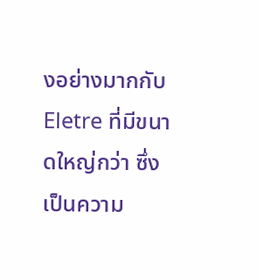งอย่างมากกับ Eletre ที่มีขนาดใหญ่กว่า ซึ่งเป็นความ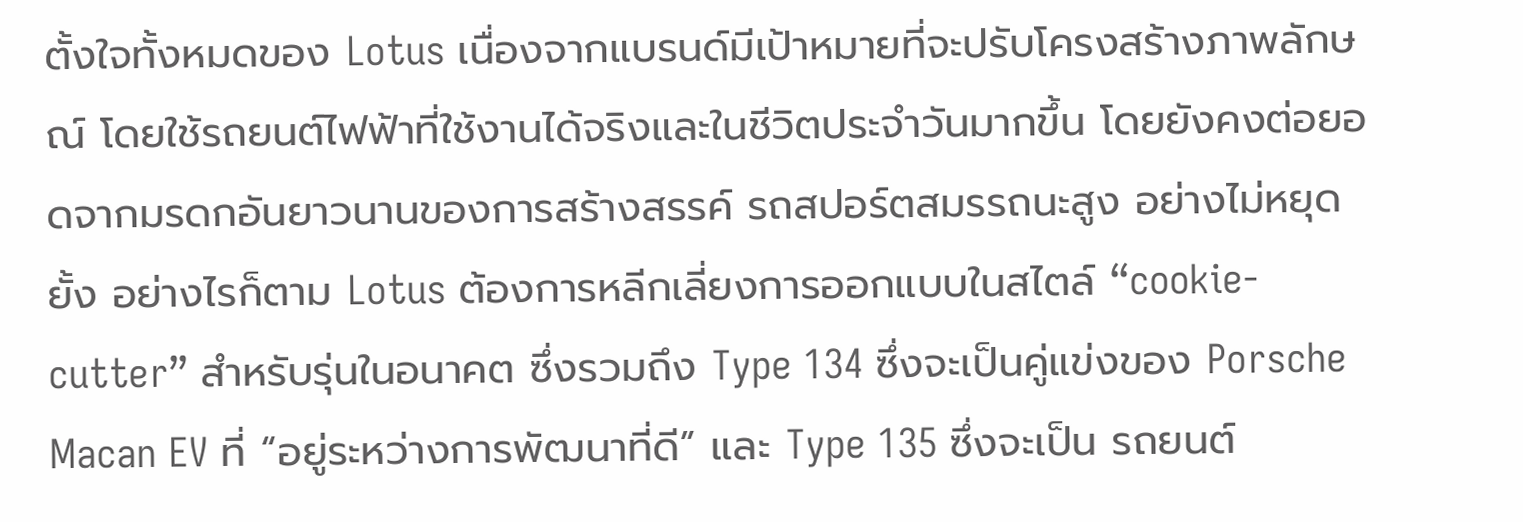ตั้งใจทั้งหมดของ Lotus เนื่องจากแบรนด์มีเป้าหมายที่จะปรับโครงสร้างภาพลักษณ์ โดยใช้รถยนต์ไฟฟ้าที่ใช้งานได้จริงและในชีวิตประจำวันมากขึ้น โดยยังคงต่อยอดจากมรดกอันยาวนานของการสร้างสรรค์ รถสปอร์ตสมรรถนะสูง อย่างไม่หยุดยั้ง อย่างไรก็ตาม Lotus ต้องการหลีกเลี่ยงการออกแบบในสไตล์ “cookie-cutter” สำหรับรุ่นในอนาคต ซึ่งรวมถึง Type 134 ซึ่งจะเป็นคู่แข่งของ Porsche Macan EV ที่ “อยู่ระหว่างการพัฒนาที่ดี” และ Type 135 ซึ่งจะเป็น รถยนต์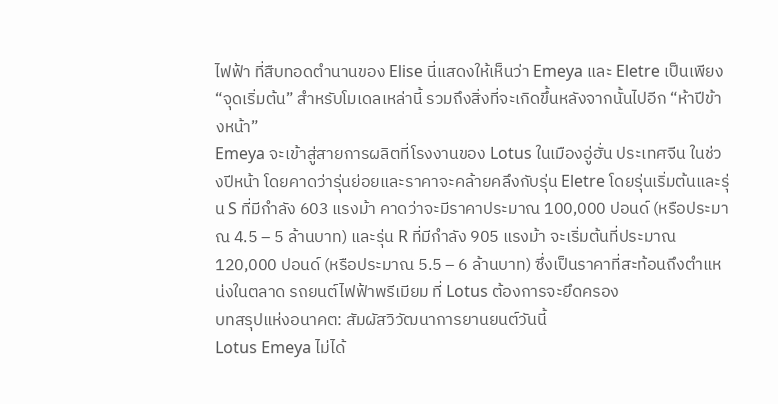ไฟฟ้า ที่สืบทอดตำนานของ Elise นี่แสดงให้เห็นว่า Emeya และ Eletre เป็นเพียง “จุดเริ่มต้น” สำหรับโมเดลเหล่านี้ รวมถึงสิ่งที่จะเกิดขึ้นหลังจากนั้นไปอีก “ห้าปีข้างหน้า”
Emeya จะเข้าสู่สายการผลิตที่โรงงานของ Lotus ในเมืองอู่ฮั่น ประเทศจีน ในช่วงปีหน้า โดยคาดว่ารุ่นย่อยและราคาจะคล้ายคลึงกับรุ่น Eletre โดยรุ่นเริ่มต้นและรุ่น S ที่มีกำลัง 603 แรงม้า คาดว่าจะมีราคาประมาณ 100,000 ปอนด์ (หรือประมาณ 4.5 – 5 ล้านบาท) และรุ่น R ที่มีกำลัง 905 แรงม้า จะเริ่มต้นที่ประมาณ 120,000 ปอนด์ (หรือประมาณ 5.5 – 6 ล้านบาท) ซึ่งเป็นราคาที่สะท้อนถึงตำแหน่งในตลาด รถยนต์ไฟฟ้าพรีเมียม ที่ Lotus ต้องการจะยึดครอง
บทสรุปแห่งอนาคต: สัมผัสวิวัฒนาการยานยนต์วันนี้
Lotus Emeya ไม่ได้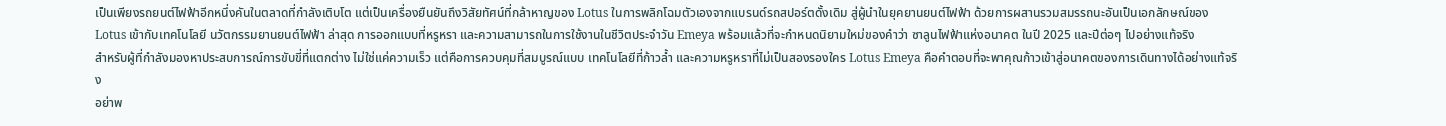เป็นเพียงรถยนต์ไฟฟ้าอีกหนึ่งคันในตลาดที่กำลังเติบโต แต่เป็นเครื่องยืนยันถึงวิสัยทัศน์ที่กล้าหาญของ Lotus ในการพลิกโฉมตัวเองจากแบรนด์รถสปอร์ตดั้งเดิม สู่ผู้นำในยุคยานยนต์ไฟฟ้า ด้วยการผสานรวมสมรรถนะอันเป็นเอกลักษณ์ของ Lotus เข้ากับเทคโนโลยี นวัตกรรมยานยนต์ไฟฟ้า ล่าสุด การออกแบบที่หรูหรา และความสามารถในการใช้งานในชีวิตประจำวัน Emeya พร้อมแล้วที่จะกำหนดนิยามใหม่ของคำว่า ซาลูนไฟฟ้าแห่งอนาคต ในปี 2025 และปีต่อๆ ไปอย่างแท้จริง
สำหรับผู้ที่กำลังมองหาประสบการณ์การขับขี่ที่แตกต่าง ไม่ใช่แค่ความเร็ว แต่คือการควบคุมที่สมบูรณ์แบบ เทคโนโลยีที่ก้าวล้ำ และความหรูหราที่ไม่เป็นสองรองใคร Lotus Emeya คือคำตอบที่จะพาคุณก้าวเข้าสู่อนาคตของการเดินทางได้อย่างแท้จริง
อย่าพ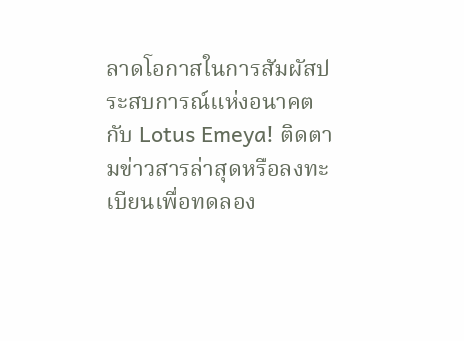ลาดโอกาสในการสัมผัสประสบการณ์แห่งอนาคตกับ Lotus Emeya! ติดตามข่าวสารล่าสุดหรือลงทะเบียนเพื่อทดลอง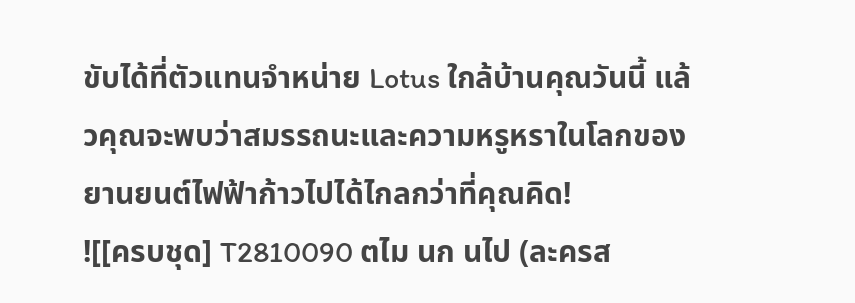ขับได้ที่ตัวแทนจำหน่าย Lotus ใกล้บ้านคุณวันนี้ แล้วคุณจะพบว่าสมรรถนะและความหรูหราในโลกของยานยนต์ไฟฟ้าก้าวไปได้ไกลกว่าที่คุณคิด!
![[ครบชุด] T2810090 ตไม นก นไป (ละครส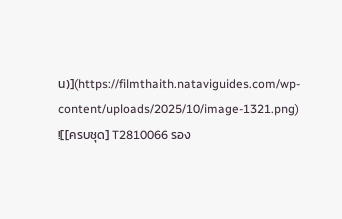น)](https://filmthaith.nataviguides.com/wp-content/uploads/2025/10/image-1321.png)
![[ครบชุด] T2810066 รอง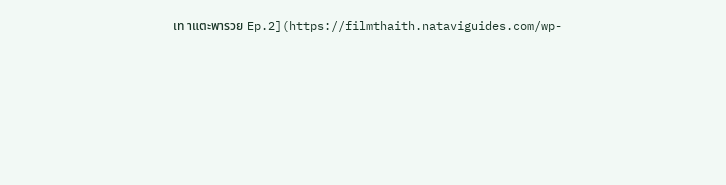เท าแตะพารวย Ep.2](https://filmthaith.nataviguides.com/wp-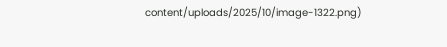content/uploads/2025/10/image-1322.png)